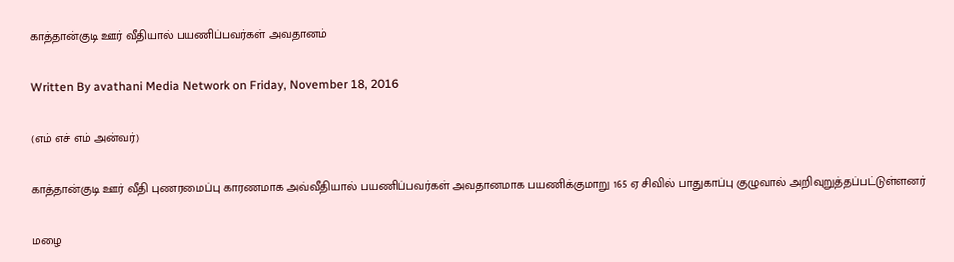காத்தான்குடி ஊர் வீதியால் பயணிப்பவர்கள் அவதானம்

Written By avathani Media Network on Friday, November 18, 2016

(எம் எச் எம் அன்வர்)

காத்தான்குடி ஊர் வீதி புணரமைப்பு காரணமாக அவ்வீதியால் பயணிப்பவர்கள் அவதானமாக பயணிக்குமாறு 165 ஏ சிவில் பாதுகாப்பு குழுவால் அறிவுறுத்தப்பட்டுள்ளனர்

மழை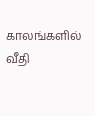காலங்களில் வீதி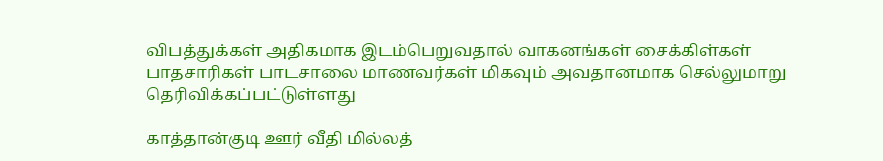விபத்துக்கள் அதிகமாக இடம்பெறுவதால் வாகனங்கள் சைக்கிள்கள் பாதசாரிகள் பாடசாலை மாணவர்கள் மிகவும் அவதானமாக செல்லுமாறு தெரிவிக்கப்பட்டுள்ளது

காத்தான்குடி ஊர் வீதி மில்லத்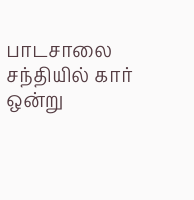பாடசாலை சந்தியில் கார் ஒன்று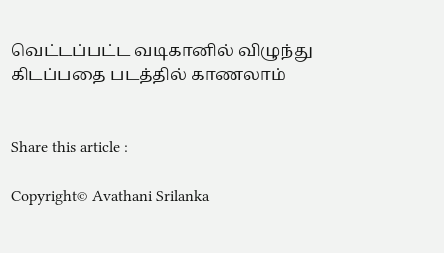வெட்டப்பட்ட வடிகானில் விழுந்து கிடப்பதை படத்தில் காணலாம்


Share this article :

Copyright© Avathani Srilanka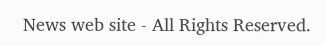News web site - All Rights Reserved.